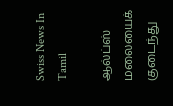Swiss News In Tamil

ஆல்ப்ஸ் மலையைக் குடைந்து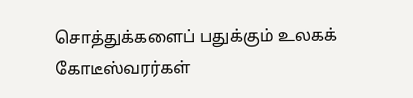சொத்துக்களைப் பதுக்கும் உலகக் கோடீஸ்வரர்கள்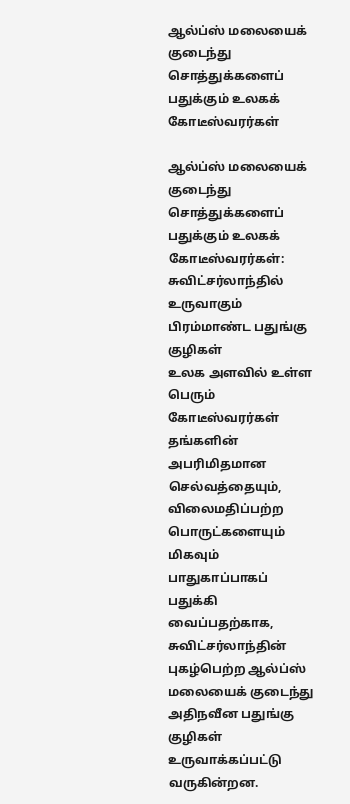ஆல்ப்ஸ் மலையைக் குடைந்து சொத்துக்களைப் பதுக்கும் உலகக் கோடீஸ்வரர்கள்

ஆல்ப்ஸ் மலையைக் குடைந்து சொத்துக்களைப் பதுக்கும் உலகக் கோடீஸ்வரர்கள்: சுவிட்சர்லாந்தில் உருவாகும் பிரம்மாண்ட பதுங்கு குழிகள்
உலக அளவில் உள்ள பெரும் கோடீஸ்வரர்கள் தங்களின் அபரிமிதமான செல்வத்தையும், விலைமதிப்பற்ற பொருட்களையும் மிகவும் பாதுகாப்பாகப் பதுக்கி வைப்பதற்காக, சுவிட்சர்லாந்தின் புகழ்பெற்ற ஆல்ப்ஸ் மலையைக் குடைந்து அதிநவீன பதுங்கு குழிகள் உருவாக்கப்பட்டு வருகின்றன.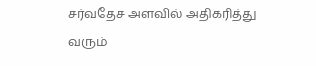சர்வதேச அளவில் அதிகரித்து வரும்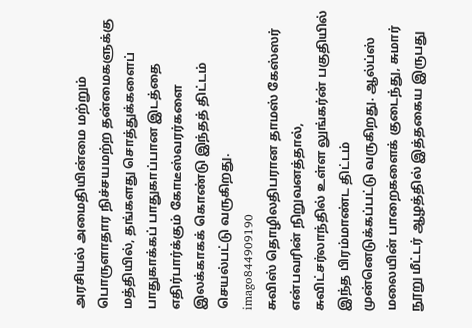அரசியல் அமைதியின்மை மற்றும் பொருளாதார நிச்சயமற்ற தன்மைகளுக்கு மத்தியில், தங்களது சொத்துக்களைப் பாதுகாக்கப் பாதுகாப்பான இடத்தை எதிர்பார்க்கும் கோடீஸ்வரர்களை இலக்காகக் கொண்டு இந்தத் திட்டம் செயல்பட்டு வருகிறது.
imago844909190
சுவிஸ் தொழிலதிபரான தாமஸ் கேஸ்ஸர் என்பவரின் நிறுவனத்தால், சுவிட்சர்லாந்தில் உள்ள லுங்கர்ன் பகுதியில் இந்த பிரம்மாண்ட திட்டம் முன்னெடுக்கப்பட்டு வருகிறது. ஆல்ப்ஸ் மலையின் பாறைகளைக் குடைந்து, சுமார் நூறு மீட்டர் ஆழத்தில் இத்தகைய இருபது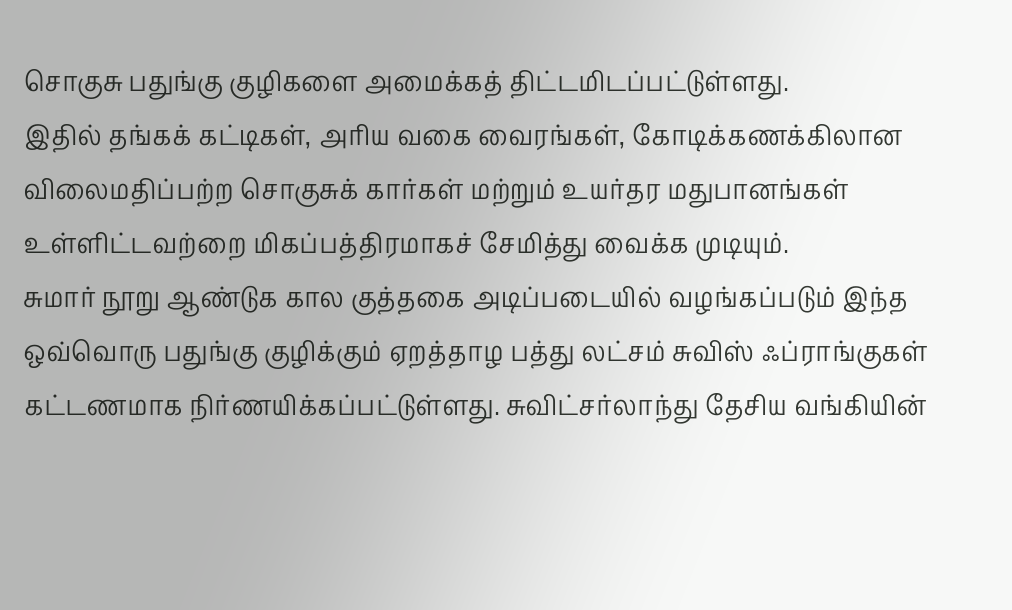சொகுசு பதுங்கு குழிகளை அமைக்கத் திட்டமிடப்பட்டுள்ளது.
இதில் தங்கக் கட்டிகள், அரிய வகை வைரங்கள், கோடிக்கணக்கிலான விலைமதிப்பற்ற சொகுசுக் கார்கள் மற்றும் உயர்தர மதுபானங்கள் உள்ளிட்டவற்றை மிகப்பத்திரமாகச் சேமித்து வைக்க முடியும்.
சுமார் நூறு ஆண்டுக கால குத்தகை அடிப்படையில் வழங்கப்படும் இந்த ஒவ்வொரு பதுங்கு குழிக்கும் ஏறத்தாழ பத்து லட்சம் சுவிஸ் ஃப்ராங்குகள் கட்டணமாக நிர்ணயிக்கப்பட்டுள்ளது. சுவிட்சர்லாந்து தேசிய வங்கியின்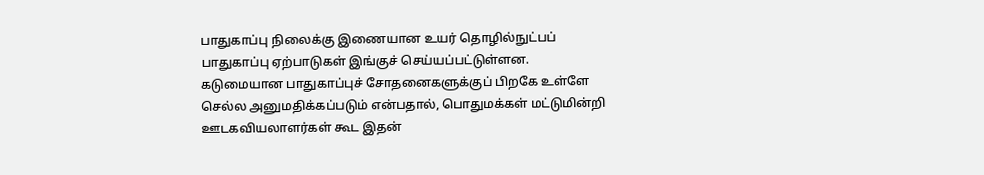பாதுகாப்பு நிலைக்கு இணையான உயர் தொழில்நுட்பப் பாதுகாப்பு ஏற்பாடுகள் இங்குச் செய்யப்பட்டுள்ளன.
கடுமையான பாதுகாப்புச் சோதனைகளுக்குப் பிறகே உள்ளே செல்ல அனுமதிக்கப்படும் என்பதால், பொதுமக்கள் மட்டுமின்றி ஊடகவியலாளர்கள் கூட இதன்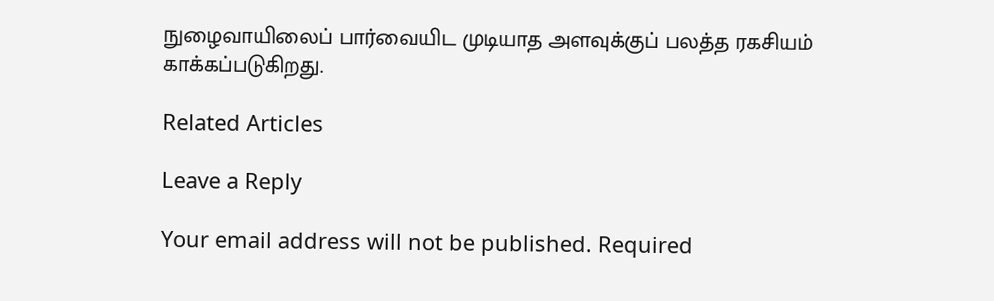நுழைவாயிலைப் பார்வையிட முடியாத அளவுக்குப் பலத்த ரகசியம் காக்கப்படுகிறது.

Related Articles

Leave a Reply

Your email address will not be published. Required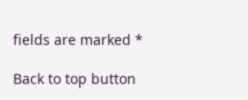fields are marked *

Back to top button